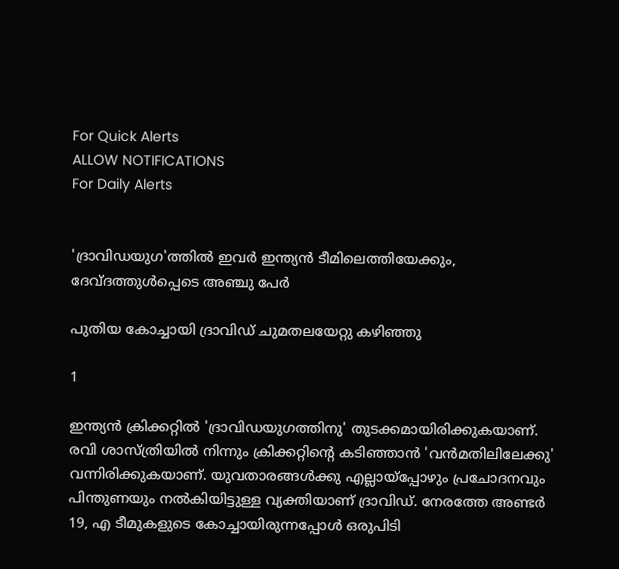For Quick Alerts
ALLOW NOTIFICATIONS
For Daily Alerts


'ദ്രാവിഡയുഗ'ത്തില്‍ ഇവര്‍ ഇന്ത്യന്‍ ടീമിലെത്തിയേക്കും, ദേവ്ദത്തുള്‍പ്പെടെ അഞ്ചു പേര്‍

പുതിയ കോച്ചായി ദ്രാവിഡ് ചുമതലയേറ്റു കഴിഞ്ഞു

1

ഇന്ത്യന്‍ ക്രിക്കറ്റില്‍ 'ദ്രാവിഡയുഗത്തിനു' തുടക്കമായിരിക്കുകയാണ്. രവി ശാസ്ത്രിയില്‍ നിന്നും ക്രിക്കറ്റിന്റെ കടിഞ്ഞാന്‍ 'വന്‍മതിലിലേക്കു' വന്നിരിക്കുകയാണ്. യുവതാരങ്ങള്‍ക്കു എല്ലായ്‌പ്പോഴും പ്രചോദനവും പിന്തുണയും നല്‍കിയിട്ടുള്ള വ്യക്തിയാണ് ദ്രാവിഡ്. നേരത്തേ അണ്ടര്‍ 19, എ ടീമുകളുടെ കോച്ചായിരുന്നപ്പോള്‍ ഒരുപിടി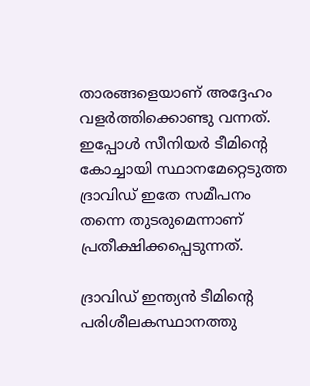താരങ്ങളെയാണ് അദ്ദേഹം വളര്‍ത്തിക്കൊണ്ടു വന്നത്. ഇപ്പോള്‍ സീനിയര്‍ ടീമിന്റെ കോച്ചായി സ്ഥാനമേറ്റെടുത്ത ദ്രാവിഡ് ഇതേ സമീപനം തന്നെ തുടരുമെന്നാണ് പ്രതീക്ഷിക്കപ്പെടുന്നത്.

ദ്രാവിഡ് ഇന്ത്യന്‍ ടീമിന്റെ പരിശീലകസ്ഥാനത്തു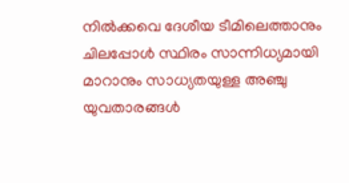നില്‍ക്കവെ ദേശീയ ടീമിലെത്താനും ചിലപ്പോള്‍ സ്ഥിരം സാന്നിധ്യമായി മാറാനും സാധ്യതയുള്ള അഞ്ചു യുവതാരങ്ങള്‍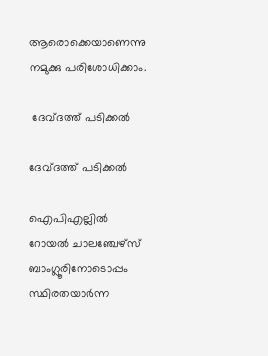ആരൊക്കെയാണെന്നു നമുക്കു പരിശോധിക്കാം.

 ദേവ്ദത്ത് പടിക്കല്‍

ദേവ്ദത്ത് പടിക്കല്‍

ഐപിഎല്ലില്‍ റോയല്‍ ചാലഞ്ചേഴ്‌സ് ബാംഗ്ലൂരിനോടൊപ്പം സ്ഥിരതയാര്‍ന്ന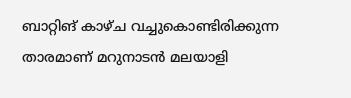ബാറ്റിങ് കാഴ്ച വച്ചുകൊണ്ടിരിക്കുന്ന താരമാണ് മറുനാടന്‍ മലയാളി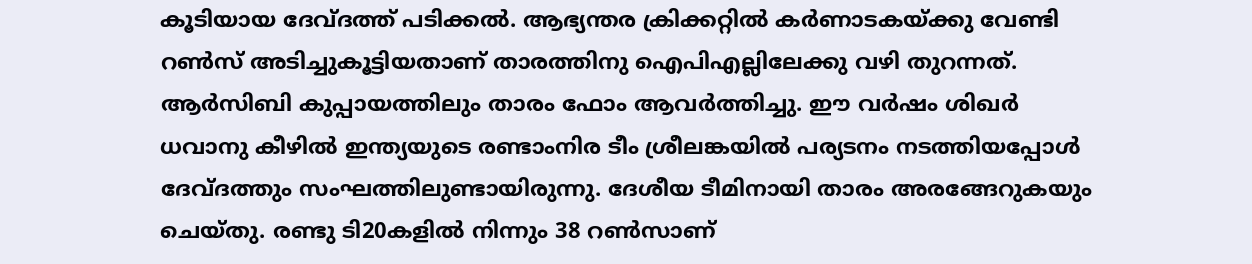കൂടിയായ ദേവ്ദത്ത് പടിക്കല്‍. ആഭ്യന്തര ക്രിക്കറ്റില്‍ കര്‍ണാടകയ്ക്കു വേണ്ടി റണ്‍സ് അടിച്ചുകൂട്ടിയതാണ് താരത്തിനു ഐപിഎല്ലിലേക്കു വഴി തുറന്നത്. ആര്‍സിബി കുപ്പായത്തിലും താരം ഫോം ആവര്‍ത്തിച്ചു. ഈ വര്‍ഷം ശിഖര്‍ ധവാനു കീഴില്‍ ഇന്ത്യയുടെ രണ്ടാംനിര ടീം ശ്രീലങ്കയില്‍ പര്യടനം നടത്തിയപ്പോള്‍ ദേവ്ദത്തും സംഘത്തിലുണ്ടായിരുന്നു. ദേശീയ ടീമിനായി താരം അരങ്ങേറുകയും ചെയ്തു. രണ്ടു ടി20കളില്‍ നിന്നും 38 റണ്‍സാണ്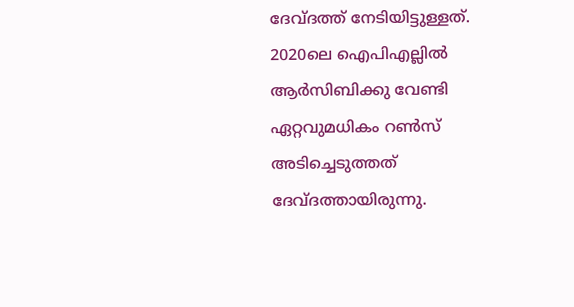ദേവ്ദത്ത് നേടിയിട്ടുള്ളത്.
2020ലെ ഐപിഎല്ലില്‍ ആര്‍സിബിക്കു വേണ്ടി ഏറ്റവുമധികം റണ്‍സ് അടിച്ചെടുത്തത് ദേവ്ദത്തായിരുന്നു.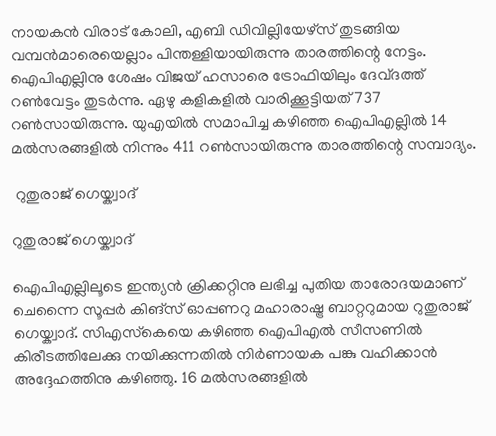നായകന്‍ വിരാട് കോലി, എബി ഡിവില്ലിയേഴ്‌സ് തുടങ്ങിയ വമ്പന്‍മാരെയെല്ലാം പിന്തള്ളിയായിരുന്നു താരത്തിന്റെ നേട്ടം. ഐപിഎല്ലിനു ശേഷം വിജയ് ഹസാരെ ട്രോഫിയിലും ദേവ്ദത്ത് റണ്‍വേട്ടം തുടര്‍ന്നു. ഏഴു കളികളില്‍ വാരിക്കൂട്ടിയത് 737 റണ്‍സായിരുന്നു. യുഎയില്‍ സമാപിച്ച കഴിഞ്ഞ ഐപിഎല്ലില്‍ 14 മല്‍സരങ്ങളില്‍ നിന്നും 411 റണ്‍സായിരുന്നു താരത്തിന്റെ സമ്പാദ്യം.

 റുതുരാജ് ഗെയ്ക്വാദ്

റുതുരാജ് ഗെയ്ക്വാദ്

ഐപിഎല്ലിലൂടെ ഇന്ത്യന്‍ ക്രിക്കറ്റിനു ലഭിച്ച പുതിയ താരോദയമാണ് ചെന്നൈ സൂപ്പര്‍ കിങ്‌സ് ഓപ്പണറു മഹാരാഷ്ട്ര ബാറ്ററുമായ റുതുരാജ് ഗെയ്ക്വാദ്. സിഎസ്‌കെയെ കഴിഞ്ഞ ഐപിഎല്‍ സീസണില്‍ കിരീടത്തിലേക്കു നയിക്കുന്നതില്‍ നിര്‍ണായക പങ്കു വഹിക്കാന്‍ അദ്ദേഹത്തിനു കഴിഞ്ഞു. 16 മല്‍സരങ്ങളില്‍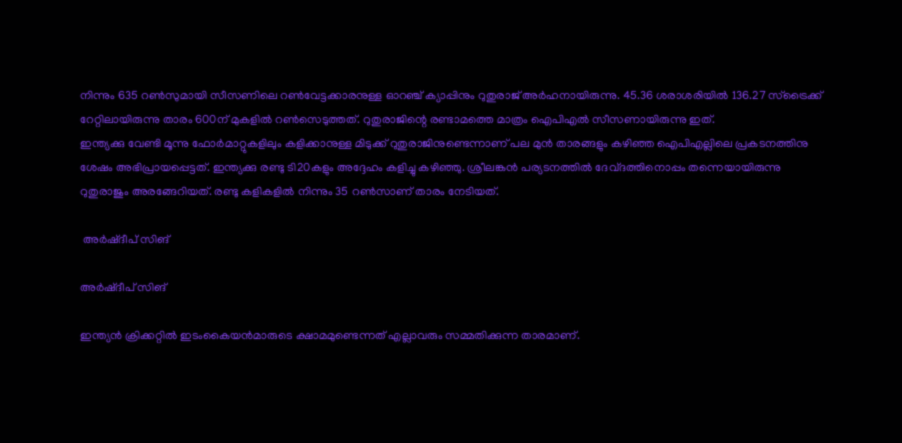നിന്നും 635 റണ്‍സുമായി സീസണിലെ റണ്‍വേട്ടക്കാരനുള്ള ഓറഞ്ച് ക്യാപ്പിനും റുതുരാജ് അര്‍ഹനായിരുന്നു. 45.36 ശരാശരിയില്‍ 136.27 സ്‌ട്രൈക്ക് റേറ്റിലായിരുന്നു താരം 600ന് മുകളില്‍ റണ്‍സെടുത്തത്. റുതുരാജിന്റെ രണ്ടാമത്തെ മാത്രം ഐപിഎല്‍ സീസണായിരുന്നു ഇത്.
ഇന്ത്യക്കു വേണ്ടി മൂന്നു ഫോര്‍മാറ്റുകളിലും കളിക്കാനുള്ള മിടുക്ക് റുതുരാജിനുണ്ടെന്നാണ് പല മുന്‍ താരങ്ങളും കഴിഞ്ഞ ഐപിഎല്ലിലെ പ്രകടനത്തിനു ശേഷം അഭിപ്രായപ്പെട്ടത്. ഇന്ത്യക്കു രണ്ടു ടി20കളും അദ്ദേഹം കളിച്ചു കഴിഞ്ഞു. ശ്രീലങ്കന്‍ പര്യടനത്തില്‍ ദേവ്ദത്തിനൊപ്പം തന്നെയായിരുന്നു റുതുരാജും അരങ്ങേറിയത്. രണ്ടു കളികളില്‍ നിന്നും 35 റണ്‍സാണ് താരം നേടിയത്.

 അര്‍ഷ്ദീപ് സിങ്

അര്‍ഷ്ദീപ് സിങ്

ഇന്ത്യന്‍ ക്രിക്കറ്റില്‍ ഇടംകൈയന്‍മാരുടെ ക്ഷാമമുണ്ടെന്നത് എല്ലാവരും സമ്മതിക്കുന്ന താരമാണ്.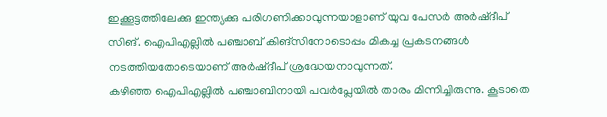ഇക്കൂട്ടത്തിലേക്കു ഇന്ത്യക്കു പരിഗണിക്കാവുന്നയാളാണ് യുവ പേസര്‍ അര്‍ഷ്ദീപ് സിങ്. ഐപിഎല്ലില്‍ പഞ്ചാബ് കിങ്‌സിനോടൊപ്പം മികച്ച പ്രകടനങ്ങള്‍ നടത്തിയതോടെയാണ് അര്‍ഷ്ദീപ് ശ്രദ്ധേയനാവുന്നത്.
കഴിഞ്ഞ ഐപിഎല്ലില്‍ പഞ്ചാബിനായി പവര്‍പ്ലേയില്‍ താരം മിന്നിച്ചിരുന്നു. കൂടാതെ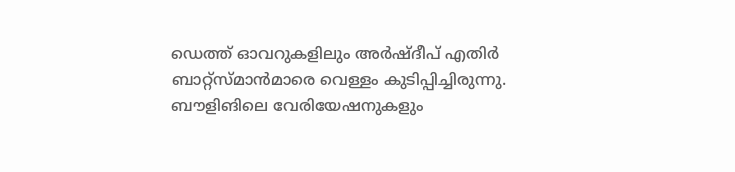ഡെത്ത് ഓവറുകളിലും അര്‍ഷ്ദീപ് എതിര്‍ ബാറ്റ്‌സ്മാന്‍മാരെ വെള്ളം കുടിപ്പിച്ചിരുന്നു. ബൗളിങിലെ വേരിയേഷനുകളും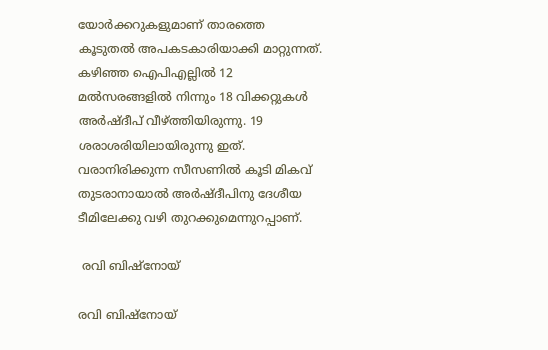യോര്‍ക്കറുകളുമാണ് താരത്തെ കൂടുതല്‍ അപകടകാരിയാക്കി മാറ്റുന്നത്.
കഴിഞ്ഞ ഐപിഎല്ലില്‍ 12 മല്‍സരങ്ങളില്‍ നിന്നും 18 വിക്കറ്റുകള്‍ അര്‍ഷ്ദീപ് വീഴ്ത്തിയിരുന്നു. 19 ശരാശരിയിലായിരുന്നു ഇത്. വരാനിരിക്കുന്ന സീസണില്‍ കൂടി മികവ് തുടരാനായാല്‍ അര്‍ഷ്ദീപിനു ദേശീയ ടീമിലേക്കു വഴി തുറക്കുമെന്നുറപ്പാണ്.

 രവി ബിഷ്‌നോയ്

രവി ബിഷ്‌നോയ്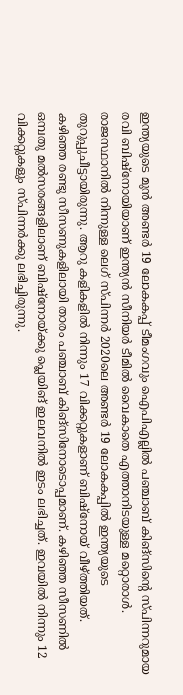ഇന്ത്യയുടെ മുന്‍ അണ്ടര്‍ 19 ലോകകപ്പ് ടീമംഗവും ഐപിഎല്ലില്‍ പഞ്ചാബ് കിങ്‌സിന്റെ സ്പിന്നറുമായ രവി ബിഷ്‌നോയിയാണ് ഇന്ത്യന്‍ സീനിയര്‍ ടീമില്‍ വൈകാതെ എത്താനിടയുള്ള മറ്റൊരാള്‍. രാജസ്ഥാനില്‍ നിന്നുള്ള ലെഗ് സ്പിന്നര്‍ 2020ലെ അണ്ടര്‍ 19 ലോകകപ്പില്‍ ഇന്ത്യയുടെ തുറുപ്പുചീട്ടായിരുന്നു. ആറു കളികളില്‍ നിന്നും 17 വിക്കറ്റുകളാണ് ബിഷ്‌നോയ് വീഴ്ത്തിയത്.
കഴിഞ്ഞ രണ്ടു സീസണുകളിലായി താരം പഞ്ചാബ് കിങ്‌സിനോടൊപ്പമാണ്. കഴിഞ്ഞ സീസണില്‍ ഒമ്പതു മല്‍സരങ്ങളിലാണ് ബിഷ്‌നോയ്ക്കു പ്ലെയിങ് ഇലവനില്‍ ഇടം ലഭിച്ചത്. ഇവയില്‍ നിന്നും 12 വിക്കറ്റുകളും സ്പിന്നര്‍ക്കു ലഭിച്ചിരുന്നു.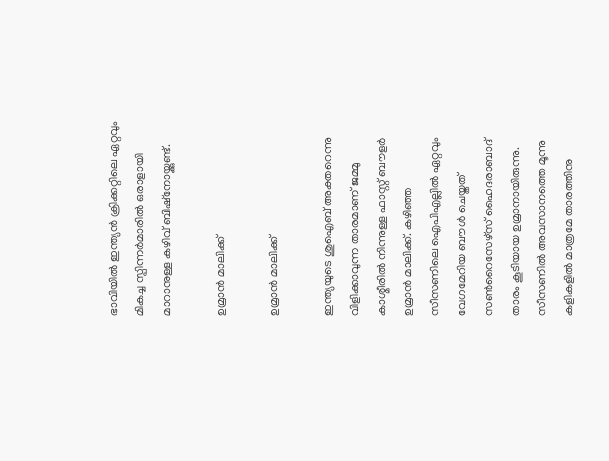ഭാവിയില്‍ ഇന്ത്യന്‍ ക്രിക്കറ്റിലെ ഏറ്റവും മികച്ച സ്പിന്നര്‍മാരില്‍ ഒരാളായി മാറാനുള്ള കഴിവ് ബിഷ്‌നോയ്ക്കുണ്ട്.

ഉമ്രാന്‍ മാലിക്ക്

ഉമ്രാന്‍ മാലിക്ക്

ഇന്ത്യയുടെ ശുഐബ് അക്തറെന്നു വിളിക്കാവുന്ന താരമാണ് ജമ്മു കാശ്മീരില്‍ നിന്നുള്ള ഫാസ്റ്റ് ബൗളര്‍ ഉമ്രാന്‍ മാലിക്ക്. കഴിഞ്ഞ സീസണിലെ ഐപിഎല്ലില്‍ ഏറ്റവും വേഗമേറിയ ബൗള്‍ ചെയ്തത് സണ്‍റൈസേഴ്‌സ് ഹൈദരാബാദ് താരം കൂടിയായ ഉമ്രാനായിരുന്നു. സീസണില്‍ അവസാനത്തെ മൂന്നു കളികളില്‍ മാത്രമേ താരത്തിനു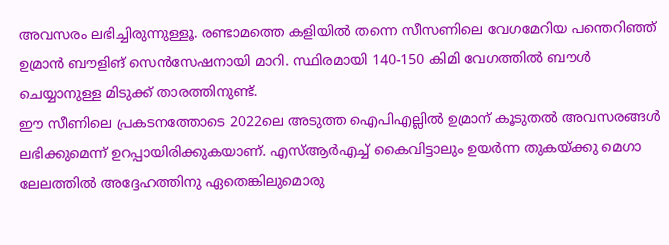അവസരം ലഭിച്ചിരുന്നുള്ളൂ. രണ്ടാമത്തെ കളിയില്‍ തന്നെ സീസണിലെ വേഗമേറിയ പന്തെറിഞ്ഞ് ഉമ്രാന്‍ ബൗളിങ് സെന്‍സേഷനായി മാറി. സ്ഥിരമായി 140-150 കിമി വേഗത്തില്‍ ബൗള്‍ ചെയ്യാനുള്ള മിടുക്ക് താരത്തിനുണ്ട്.
ഈ സീണിലെ പ്രകടനത്തോടെ 2022ലെ അടുത്ത ഐപിഎല്ലില്‍ ഉമ്രാന് കൂടുതല്‍ അവസരങ്ങള്‍ ലഭിക്കുമെന്ന് ഉറപ്പായിരിക്കുകയാണ്. എസ്ആര്‍എച്ച് കൈവിട്ടാലും ഉയര്‍ന്ന തുകയ്ക്കു മെഗാ ലേലത്തില്‍ അദ്ദേഹത്തിനു ഏതെങ്കിലുമൊരു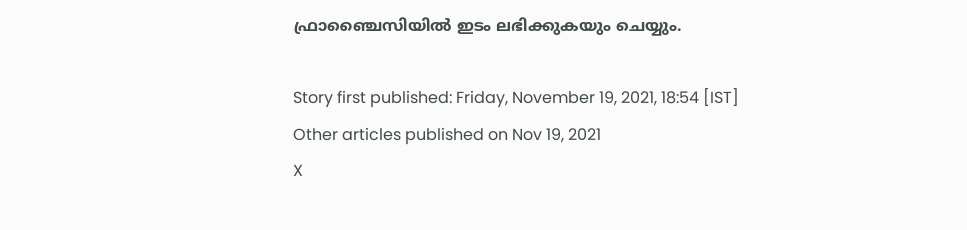ഫ്രാഞ്ചൈസിയില്‍ ഇടം ലഭിക്കുകയും ചെയ്യും.

Story first published: Friday, November 19, 2021, 18:54 [IST]
Other articles published on Nov 19, 2021
X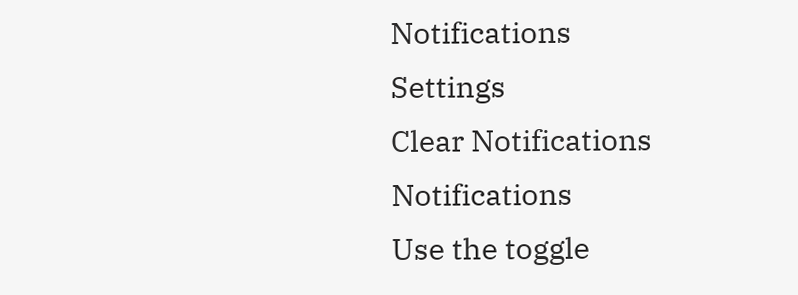Notifications
Settings
Clear Notifications
Notifications
Use the toggle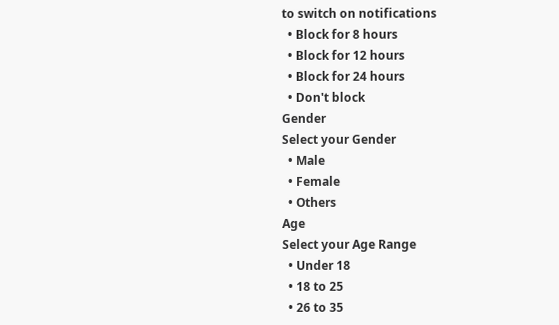to switch on notifications
  • Block for 8 hours
  • Block for 12 hours
  • Block for 24 hours
  • Don't block
Gender
Select your Gender
  • Male
  • Female
  • Others
Age
Select your Age Range
  • Under 18
  • 18 to 25
  • 26 to 35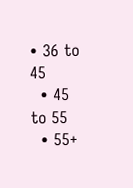• 36 to 45
  • 45 to 55
  • 55+